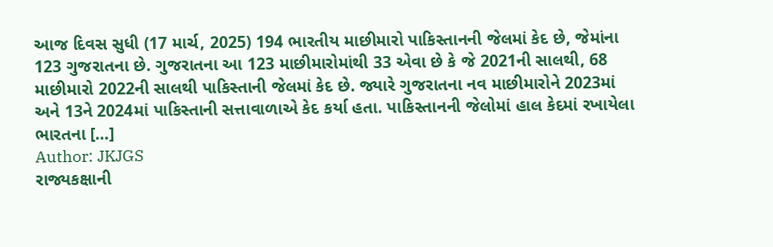આજ દિવસ સુધી (17 માર્ચ, 2025) 194 ભારતીય માછીમારો પાકિસ્તાનની જેલમાં કેદ છે, જેમાંના 123 ગુજરાતના છે. ગુજરાતના આ 123 માછીમારોમાંથી 33 એવા છે કે જે 2021ની સાલથી, 68 માછીમારો 2022ની સાલથી પાકિસ્તાની જેલમાં કેદ છે. જ્યારે ગુજરાતના નવ માછીમારોને 2023માં અને 13ને 2024માં પાકિસ્તાની સત્તાવાળાએ કેદ કર્યા હતા. પાકિસ્તાનની જેલોમાં હાલ કેદમાં રખાયેલા ભારતના […]
Author: JKJGS
રાજ્યકક્ષાની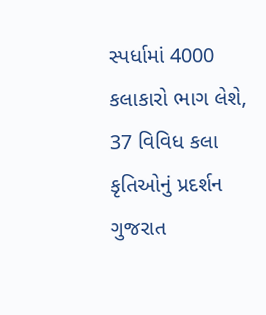સ્પર્ધામાં 4000 કલાકારો ભાગ લેશે, 37 વિવિધ કલા કૃતિઓનું પ્રદર્શન
ગુજરાત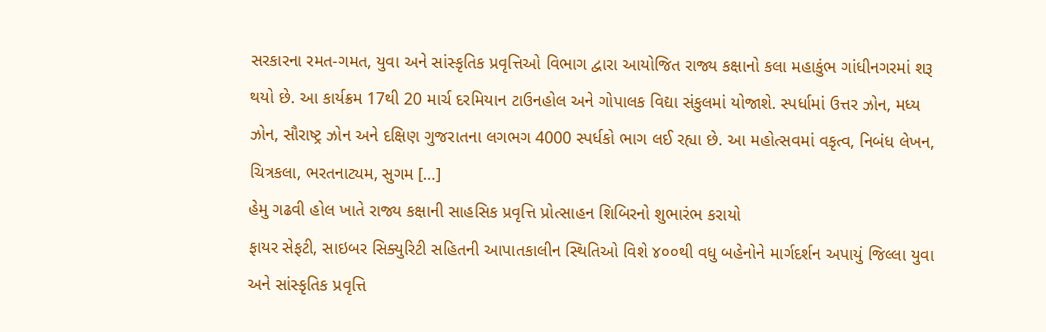સરકારના રમત-ગમત, યુવા અને સાંસ્કૃતિક પ્રવૃત્તિઓ વિભાગ દ્વારા આયોજિત રાજ્ય કક્ષાનો કલા મહાકુંભ ગાંધીનગરમાં શરૂ થયો છે. આ કાર્યક્રમ 17થી 20 માર્ચ દરમિયાન ટાઉનહોલ અને ગોપાલક વિદ્યા સંકુલમાં યોજાશે. સ્પર્ધામાં ઉત્તર ઝોન, મધ્ય ઝોન, સૌરાષ્ટ્ર ઝોન અને દક્ષિણ ગુજરાતના લગભગ 4000 સ્પર્ધકો ભાગ લઈ રહ્યા છે. આ મહોત્સવમાં વકૃત્વ, નિબંધ લેખન, ચિત્રકલા, ભરતનાટ્યમ, સુગમ […]
હેમુ ગઢવી હોલ ખાતે રાજ્ય કક્ષાની સાહસિક પ્રવૃત્તિ પ્રોત્સાહન શિબિરનો શુભારંભ કરાયો
ફાયર સેફટી, સાઇબર સિક્યુરિટી સહિતની આપાતકાલીન સ્થિતિઓ વિશે ૪૦૦થી વધુ બહેનોને માર્ગદર્શન અપાયું જિલ્લા યુવા અને સાંસ્કૃતિક પ્રવૃત્તિ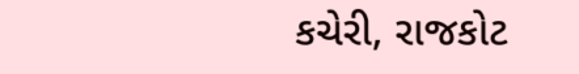કચેરી, રાજકોટ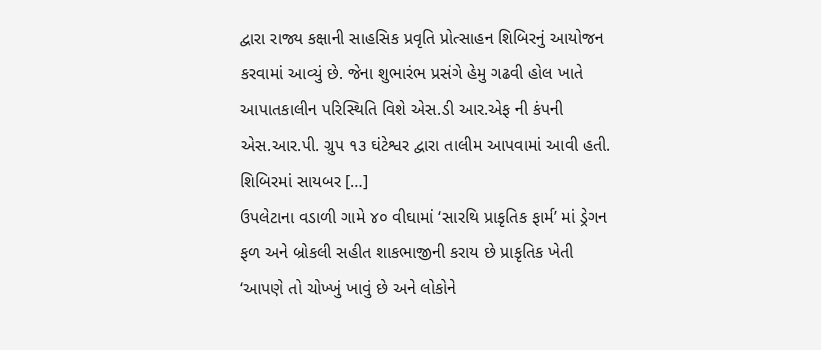દ્વારા રાજ્ય કક્ષાની સાહસિક પ્રવૃતિ પ્રોત્સાહન શિબિરનું આયોજન કરવામાં આવ્યું છે. જેના શુભારંભ પ્રસંગે હેમુ ગઢવી હોલ ખાતે આપાતકાલીન પરિસ્થિતિ વિશે એસ.ડી આર.એફ ની કંપની એસ.આર.પી. ગ્રુપ ૧૩ ઘંટેશ્વર દ્વારા તાલીમ આપવામાં આવી હતી. શિબિરમાં સાયબર […]
ઉપલેટાના વડાળી ગામે ૪૦ વીઘામાં ‘સારથિ પ્રાકૃતિક ફાર્મ’ માં ડ્રેગન ફળ અને બ્રોકલી સહીત શાકભાજીની કરાય છે પ્રાકૃતિક ખેતી
‘આપણે તો ચોખ્ખું ખાવું છે અને લોકોને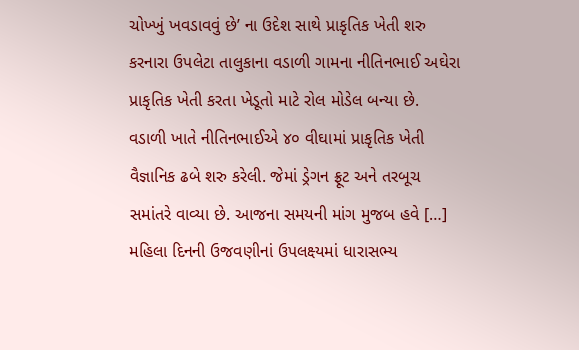ચોખ્ખું ખવડાવવું છે’ ના ઉદેશ સાથે પ્રાકૃતિક ખેતી શરુ કરનારા ઉપલેટા તાલુકાના વડાળી ગામના નીતિનભાઈ અઘેરા પ્રાકૃતિક ખેતી કરતા ખેડૂતો માટે રોલ મોડેલ બન્યા છે. વડાળી ખાતે નીતિનભાઈએ ૪૦ વીઘામાં પ્રાકૃતિક ખેતી વૈજ્ઞાનિક ઢબે શરુ કરેલી. જેમાં ડ્રેગન ફ્રૂટ અને તરબૂચ સમાંતરે વાવ્યા છે. આજના સમયની માંગ મુજબ હવે […]
મહિલા દિનની ઉજવણીનાં ઉપલક્ષ્યમાં ધારાસભ્ય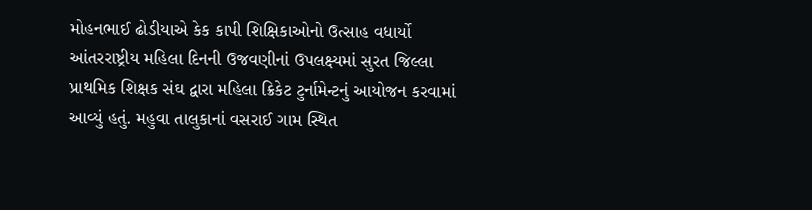મોહનભાઈ ઢોડીયાએ કેક કાપી શિક્ષિકાઓનો ઉત્સાહ વધાર્યો
આંતરરાષ્ટ્રીય મહિલા દિનની ઉજવણીનાં ઉપલક્ષ્યમાં સુરત જિલ્લા પ્રાથમિક શિક્ષક સંઘ દ્વારા મહિલા ક્રિકેટ ટુર્નામેન્ટનું આયોજન કરવામાં આવ્યું હતું. મહુવા તાલુકાનાં વસરાઈ ગામ સ્થિત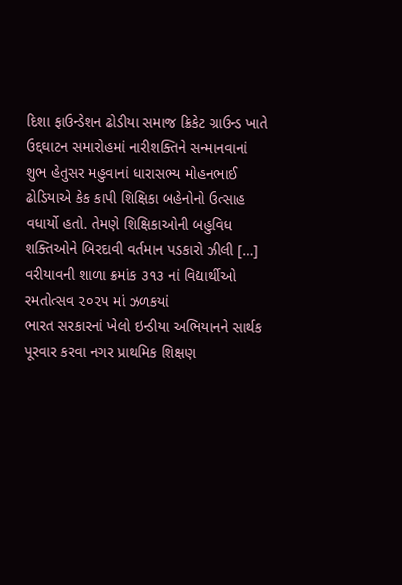દિશા ફાઉન્ડેશન ઢોડીયા સમાજ ક્રિકેટ ગ્રાઉન્ડ ખાતે ઉદ્દઘાટન સમારોહમાં નારીશક્તિને સન્માનવાનાં શુભ હેતુસર મહુવાનાં ધારાસભ્ય મોહનભાઈ ઢોડિયાએ કેક કાપી શિક્ષિકા બહેનોનો ઉત્સાહ વધાર્યો હતો. તેમણે શિક્ષિકાઓની બહુવિધ શક્તિઓને બિરદાવી વર્તમાન પડકારો ઝીલી […]
વરીયાવની શાળા ક્રમાંક ૩૧૩ નાં વિદ્યાર્થીઓ રમતોત્સવ ૨૦૨૫ માં ઝળકયાં
ભારત સરકારનાં ખેલો ઇન્ડીયા અભિયાનને સાર્થક પૂરવાર કરવા નગર પ્રાથમિક શિક્ષણ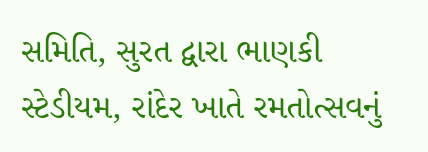સમિતિ, સુરત દ્વારા ભાણકી સ્ટેડીયમ, રાંદેર ખાતે રમતોત્સવનું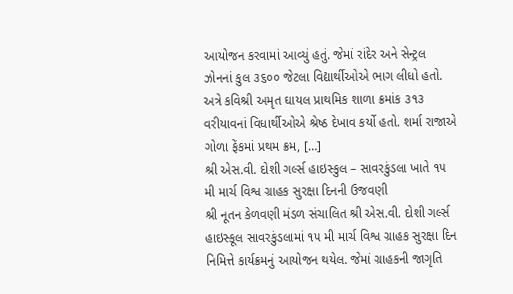આયોજન કરવામાં આવ્યું હતું. જેમાં રાંદેર અને સેન્ટ્રલ ઝોનનાં કુલ ૩૬૦૦ જેટલા વિદ્યાર્થીઓએ ભાગ લીધો હતો. અત્રે કવિશ્રી અમૃત ઘાયલ પ્રાથમિક શાળા ક્રમાંક ૩૧૩ વરીયાવનાં વિધાર્થીઓએ શ્રેષ્ઠ દેખાવ કર્યો હતો. શર્મા રાજાએ ગોળા ફેંકમાં પ્રથમ ક્રમ, […]
શ્રી એસ.વી. દોશી ગર્લ્સ હાઇસ્કુલ – સાવરકુંડલા ખાતે ૧૫ મી માર્ચ વિશ્વ ગ્રાહક સુરક્ષા દિનની ઉજવણી
શ્રી નૂતન કેળવણી મંડળ સંચાલિત શ્રી એસ.વી. દોશી ગર્લ્સ હાઇસ્કૂલ સાવરકુંડલામાં ૧૫ મી માર્ચ વિશ્વ ગ્રાહક સુરક્ષા દિન નિમિત્તે કાર્યક્રમનું આયોજન થયેલ. જેમાં ગ્રાહકની જાગૃતિ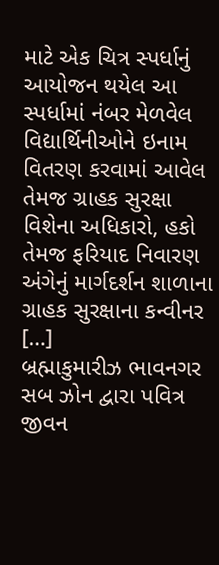માટે એક ચિત્ર સ્પર્ધાનું આયોજન થયેલ આ સ્પર્ધામાં નંબર મેળવેલ વિદ્યાર્થિનીઓને ઇનામ વિતરણ કરવામાં આવેલ તેમજ ગ્રાહક સુરક્ષા વિશેના અધિકારો, હકો તેમજ ફરિયાદ નિવારણ અંગેનું માર્ગદર્શન શાળાના ગ્રાહક સુરક્ષાના કન્વીનર […]
બ્રહ્માકુમારીઝ ભાવનગર સબ ઝોન દ્વારા પવિત્ર જીવન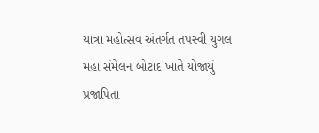યાત્રા મહોત્સવ અંતર્ગત તપસ્વી યુગલ મહા સંમેલન બોટાદ ખાતે યોજાયું
પ્રજાપિતા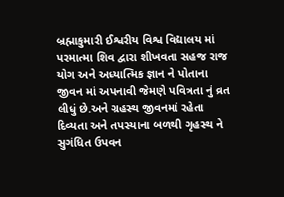બ્રહ્માકુમારી ઈશ્વરીય વિશ્વ વિદ્યાલય માં પરમાત્મા શિવ દ્વારા શીખવતા સહજ રાજ યોગ અને અધ્યાત્મિક જ્ઞાન ને પોતાના જીવન માં અપનાવી જેમણે પવિત્રતા નું વ્રત લીધું છે.અને ગ્રહસ્થ જીવનમાં રહેતા દિવ્યતા અને તપસ્યાના બળથી ગૃહસ્થ ને સુગંધિત ઉપવન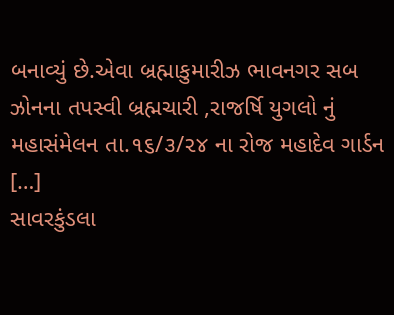બનાવ્યું છે.એવા બ્રહ્માકુમારીઝ ભાવનગર સબ ઝોનના તપસ્વી બ્રહ્મચારી ,રાજર્ષિ યુગલો નું મહાસંમેલન તા.૧૬/૩/૨૪ ના રોજ મહાદેવ ગાર્ડન […]
સાવરકુંડલા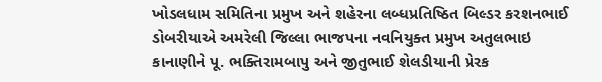ખોડલધામ સમિતિના પ્રમુખ અને શહેરના લબ્ધપ્રતિષ્ઠિત બિલ્ડર કરશનભાઈ ડોબરીયાએ અમરેલી જિલ્લા ભાજપના નવનિયુક્ત પ્રમુખ અતુલભાઇ કાનાણીને પૂ. ભક્તિરામબાપુ અને જીતુભાઈ શેલડીયાની પ્રેરક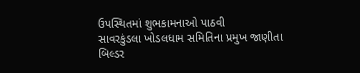ઉપસ્થિતમાં શુભકામનાઓ પાઠવી
સાવરકુંડલા ખોડલધામ સમિતિના પ્રમુખ જાણીતા બિલ્ડર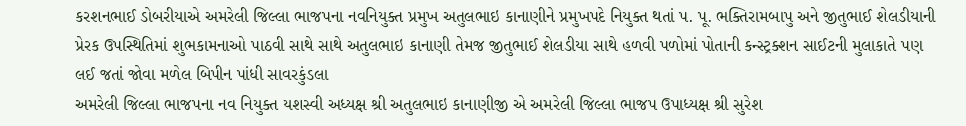કરશનભાઈ ડોબરીયાએ અમરેલી જિલ્લા ભાજપના નવનિયુક્ત પ્રમુખ અતુલભાઇ કાનાણીને પ્રમુખપદે નિયુક્ત થતાં પ. પૂ. ભક્તિરામબાપુ અને જીતુભાઈ શેલડીયાની પ્રેરક ઉપસ્થિતિમાં શુભકામનાઓ પાઠવી સાથે સાથે અતુલભાઇ કાનાણી તેમજ જીતુભાઈ શેલડીયા સાથે હળવી પળોમાં પોતાની કન્સ્ટ્રક્શન સાઈટની મુલાકાતે પણ લઈ જતાં જોવા મળેલ બિપીન પાંધી સાવરકુંડલા
અમરેલી જિલ્લા ભાજપના નવ નિયુક્ત યશસ્વી અધ્યક્ષ શ્રી અતુલભાઇ કાનાણીજી એ અમરેલી જિલ્લા ભાજપ ઉપાધ્યક્ષ શ્રી સુરેશ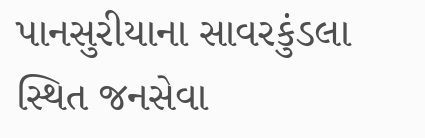પાનસુરીયાના સાવરકુંડલા સ્થિત જનસેવા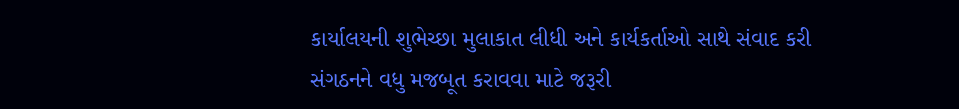કાર્યાલયની શુભેચ્છા મુલાકાત લીધી અને કાર્યકર્તાઓ સાથે સંવાદ કરી સંગઠનને વધુ મજબૂત કરાવવા માટે જરૂરી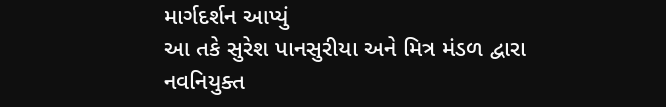માર્ગદર્શન આપ્યું
આ તકે સુરેશ પાનસુરીયા અને મિત્ર મંડળ દ્વારા નવનિયુક્ત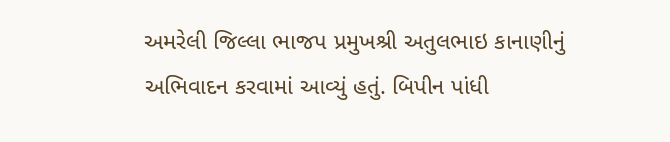અમરેલી જિલ્લા ભાજપ પ્રમુખશ્રી અતુલભાઇ કાનાણીનું અભિવાદન કરવામાં આવ્યું હતું. બિપીન પાંધી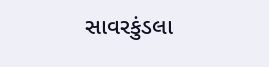સાવરકુંડલા